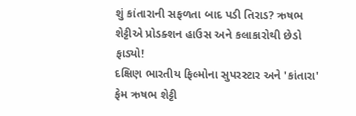શું કાંતારાની સફળતા બાદ પડી તિરાડ? ઋષભ શેટ્ટીએ પ્રોડક્શન હાઉસ અને કલાકારોથી છેડો ફાડ્યો!
દક્ષિણ ભારતીય ફિલ્મોના સુપરસ્ટાર અને 'કાંતારા' ફેમ ઋષભ શેટ્ટી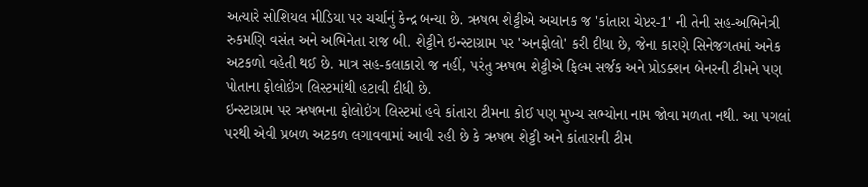અત્યારે સોશિયલ મીડિયા પર ચર્ચાનું કેન્દ્ર બન્યા છે. ઋષભ શેટ્ટીએ અચાનક જ 'કાંતારા ચેપ્ટર-1' ની તેની સહ-અભિનેત્રી રુકમણિ વસંત અને અભિનેતા રાજ બી. શેટ્ટીને ઇન્સ્ટાગ્રામ પર 'અનફોલો' કરી દીધા છે, જેના કારણે સિનેજગતમાં અનેક અટકળો વહેતી થઈ છે. માત્ર સહ-કલાકારો જ નહીં, પરંતુ ઋષભ શેટ્ટીએ ફિલ્મ સર્જક અને પ્રોડક્શન બેનરની ટીમને પણ પોતાના ફોલોઇંગ લિસ્ટમાંથી હટાવી દીધી છે.
ઇન્સ્ટાગ્રામ પર ઋષભના ફોલોઇંગ લિસ્ટમાં હવે કાંતારા ટીમના કોઈ પણ મુખ્ય સભ્યોના નામ જોવા મળતા નથી. આ પગલાં પરથી એવી પ્રબળ અટકળ લગાવવામાં આવી રહી છે કે ઋષભ શેટ્ટી અને કાંતારાની ટીમ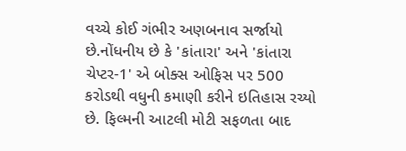વચ્ચે કોઈ ગંભીર અણબનાવ સર્જાયો છે.નોંધનીય છે કે 'કાંતારા' અને 'કાંતારા ચેપ્ટર-1' એ બોક્સ ઓફિસ પર 500 કરોડથી વધુની કમાણી કરીને ઇતિહાસ રચ્યો છે. ફિલ્મની આટલી મોટી સફળતા બાદ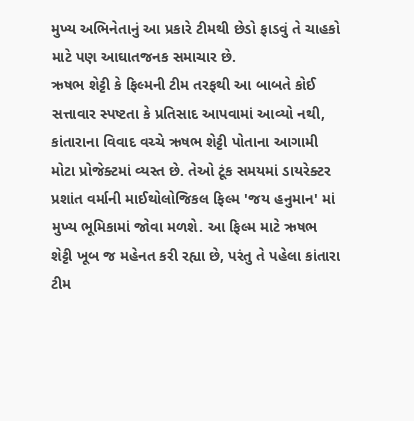મુખ્ય અભિનેતાનું આ પ્રકારે ટીમથી છેડો ફાડવું તે ચાહકો માટે પણ આઘાતજનક સમાચાર છે.
ઋષભ શેટ્ટી કે ફિલ્મની ટીમ તરફથી આ બાબતે કોઈ સત્તાવાર સ્પષ્ટતા કે પ્રતિસાદ આપવામાં આવ્યો નથી, કાંતારાના વિવાદ વચ્ચે ઋષભ શેટ્ટી પોતાના આગામી મોટા પ્રોજેક્ટમાં વ્યસ્ત છે. તેઓ ટૂંક સમયમાં ડાયરેક્ટર પ્રશાંત વર્માની માઈથોલોજિકલ ફિલ્મ 'જય હનુમાન' માં મુખ્ય ભૂમિકામાં જોવા મળશે. આ ફિલ્મ માટે ઋષભ શેટ્ટી ખૂબ જ મહેનત કરી રહ્યા છે, પરંતુ તે પહેલા કાંતારા ટીમ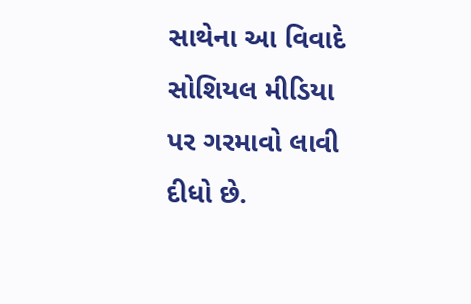સાથેના આ વિવાદે સોશિયલ મીડિયા પર ગરમાવો લાવી દીધો છે.